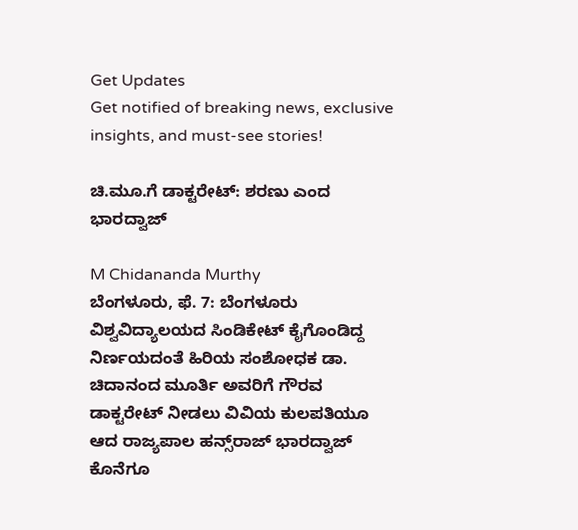Get Updates
Get notified of breaking news, exclusive insights, and must-see stories!

ಚಿ.ಮೂ.ಗೆ ಡಾಕ್ಟರೇಟ್: ಶರಣು ಎಂದ ಭಾರದ್ವಾಜ್

M Chidananda Murthy
ಬೆಂಗಳೂರು, ಫೆ. 7: ಬೆಂಗಳೂರು ವಿಶ್ವವಿದ್ಯಾಲಯದ ಸಿಂಡಿಕೇಟ್ ಕೈಗೊಂಡಿದ್ದ ನಿರ್ಣಯದಂತೆ ಹಿರಿಯ ಸಂಶೋಧಕ ಡಾ. ಚಿದಾನಂದ ಮೂರ್ತಿ ಅವರಿಗೆ ಗೌರವ ಡಾಕ್ಟರೇಟ್ ನೀಡಲು ವಿವಿಯ ಕುಲಪತಿಯೂ ಆದ ರಾಜ್ಯಪಾಲ ಹನ್ಸ್‌ರಾಜ್ ಭಾರದ್ವಾಜ್ ಕೊನೆಗೂ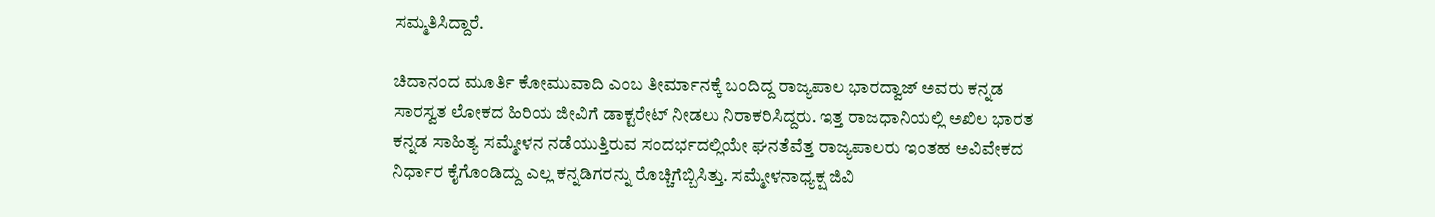ಸಮ್ಮತಿಸಿದ್ದಾರೆ.

ಚಿದಾನಂದ ಮೂರ್ತಿ ಕೋಮುವಾದಿ ಎಂಬ ತೀರ್ಮಾನಕ್ಕೆ ಬಂದಿದ್ದ ರಾಜ್ಯಪಾಲ ಭಾರದ್ವಾಜ್ ಅವರು ಕನ್ನಡ ಸಾರಸ್ವತ ಲೋಕದ ಹಿರಿಯ ಜೀವಿಗೆ ಡಾಕ್ಟರೇಟ್ ನೀಡಲು ನಿರಾಕರಿಸಿದ್ದರು. ಇತ್ತ ರಾಜಧಾನಿಯಲ್ಲಿ ಅಖಿಲ ಭಾರತ ಕನ್ನಡ ಸಾಹಿತ್ಯ ಸಮ್ಮೇಳನ ನಡೆಯುತ್ತಿರುವ ಸಂದರ್ಭದಲ್ಲಿಯೇ ಘನತೆವೆತ್ತ ರಾಜ್ಯಪಾಲರು ಇಂತಹ ಅವಿವೇಕದ ನಿರ್ಧಾರ ಕೈಗೊಂಡಿದ್ದು ಎಲ್ಲ ಕನ್ನಡಿಗರನ್ನು ರೊಚ್ಚಿಗೆಬ್ಬಿಸಿತ್ತು. ಸಮ್ಮೇಳನಾಧ್ಯಕ್ಷ ಜಿವಿ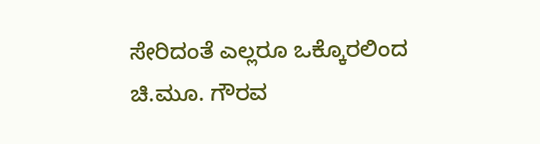ಸೇರಿದಂತೆ ಎಲ್ಲರೂ ಒಕ್ಕೊರಲಿಂದ ಚಿ.ಮೂ. ಗೌರವ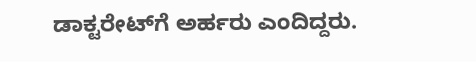ಡಾಕ್ಟರೇಟ್‌ಗೆ ಅರ್ಹರು ಎಂದಿದ್ದರು.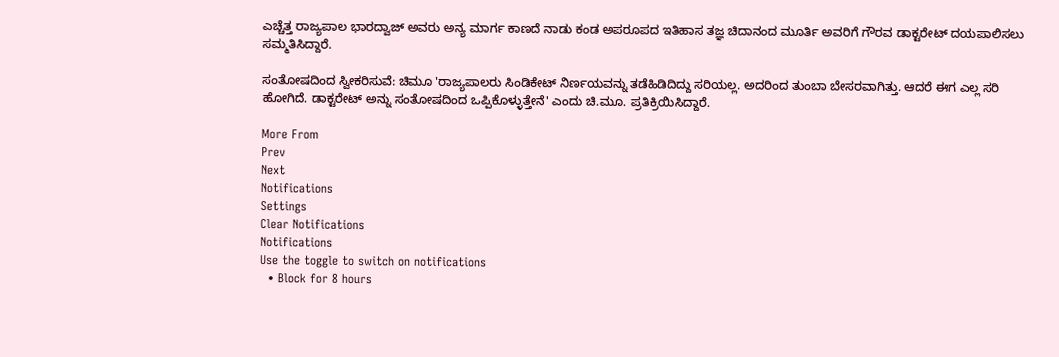ಎಚ್ಚೆತ್ತ ರಾಜ್ಯಪಾಲ ಭಾರದ್ವಾಜ್ ಅವರು ಅನ್ಯ ಮಾರ್ಗ ಕಾಣದೆ ನಾಡು ಕಂಡ ಅಪರೂಪದ ಇತಿಹಾಸ ತಜ್ಞ ಚಿದಾನಂದ ಮೂರ್ತಿ ಅವರಿಗೆ ಗೌರವ ಡಾಕ್ಟರೇಟ್ ದಯಪಾಲಿಸಲು ಸಮ್ಮತಿಸಿದ್ದಾರೆ.

ಸಂತೋಷದಿಂದ ಸ್ವೀಕರಿಸುವೆ: ಚಿಮೂ 'ರಾಜ್ಯಪಾಲರು ಸಿಂಡಿಕೇಟ್ ನಿರ್ಣಯವನ್ನು ತಡೆಹಿಡಿದಿದ್ದು ಸರಿಯಲ್ಲ. ಅದರಿಂದ ತುಂಬಾ ಬೇಸರವಾಗಿತ್ತು. ಆದರೆ ಈಗ ಎಲ್ಲ ಸರಿ ಹೋಗಿದೆ. ಡಾಕ್ಟರೇಟ್‌ ಅನ್ನು ಸಂತೋಷದಿಂದ ಒಪ್ಪಿಕೊಳ್ಳುತ್ತೇನೆ' ಎಂದು ಚಿ.ಮೂ. ಪ್ರತಿಕ್ರಿಯಿಸಿದ್ದಾರೆ.

More From
Prev
Next
Notifications
Settings
Clear Notifications
Notifications
Use the toggle to switch on notifications
  • Block for 8 hours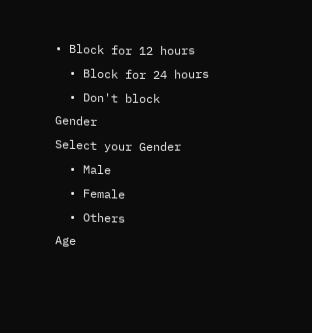• Block for 12 hours
  • Block for 24 hours
  • Don't block
Gender
Select your Gender
  • Male
  • Female
  • Others
Age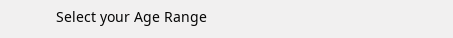Select your Age Range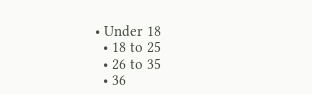• Under 18
  • 18 to 25
  • 26 to 35
  • 36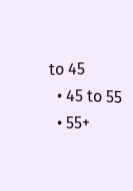to 45
  • 45 to 55
  • 55+